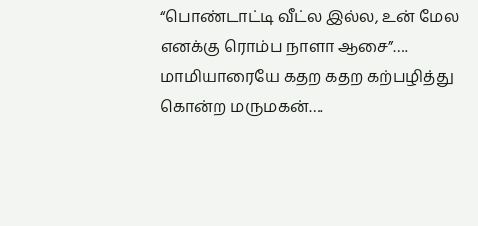“பொண்டாட்டி வீட்ல இல்ல, உன் மேல எனக்கு ரொம்ப நாளா ஆசை”…. மாமியாரையே கதற கதற கற்பழித்து கொன்ற மருமகன்….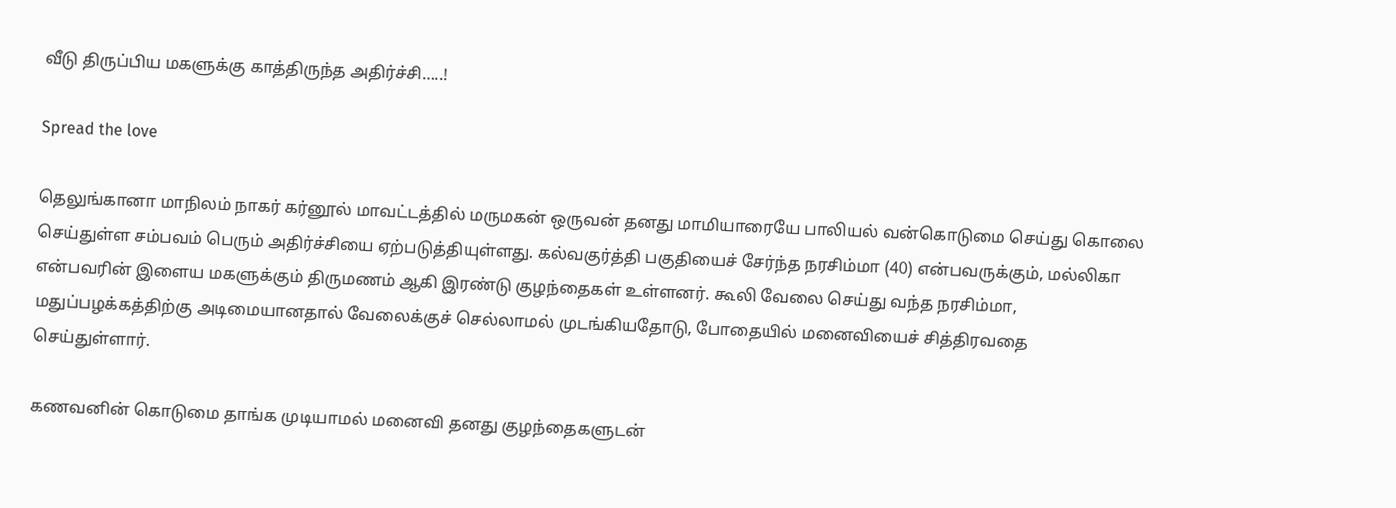வீடு திருப்பிய மகளுக்கு காத்திருந்த அதிர்ச்சி…..!

Spread the love

தெலுங்கானா மாநிலம் நாகர் கர்னூல் மாவட்டத்தில் மருமகன் ஒருவன் தனது மாமியாரையே பாலியல் வன்கொடுமை செய்து கொலை செய்துள்ள சம்பவம் பெரும் அதிர்ச்சியை ஏற்படுத்தியுள்ளது. கல்வகுர்த்தி பகுதியைச் சேர்ந்த நரசிம்மா (40) என்பவருக்கும், மல்லிகா  என்பவரின் இளைய மகளுக்கும் திருமணம் ஆகி இரண்டு குழந்தைகள் உள்ளனர். கூலி வேலை செய்து வந்த நரசிம்மா, மதுப்பழக்கத்திற்கு அடிமையானதால் வேலைக்குச் செல்லாமல் முடங்கியதோடு, போதையில் மனைவியைச் சித்திரவதை செய்துள்ளார்.

கணவனின் கொடுமை தாங்க முடியாமல் மனைவி தனது குழந்தைகளுடன்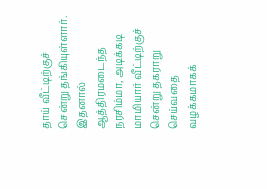தாய் வீட்டிற்குச் சென்று தங்கியுள்ளார். இதனால் ஆத்திரமடைந்த நரசிம்மா, அடிக்கடி மாமியார் வீட்டிற்குச் சென்று தகராறு செய்வதை வழக்கமாகக்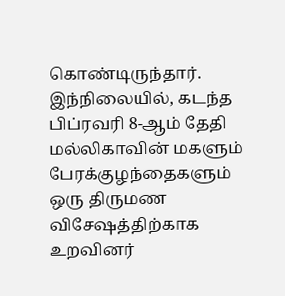கொண்டிருந்தார். இந்நிலையில், கடந்த பிப்ரவரி 8-ஆம் தேதி மல்லிகாவின் மகளும் பேரக்குழந்தைகளும் ஒரு திருமண விசேஷத்திற்காக உறவினர்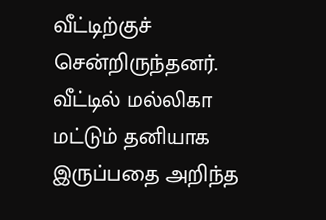வீட்டிற்குச் சென்றிருந்தனர். வீட்டில் மல்லிகா மட்டும் தனியாக இருப்பதை அறிந்த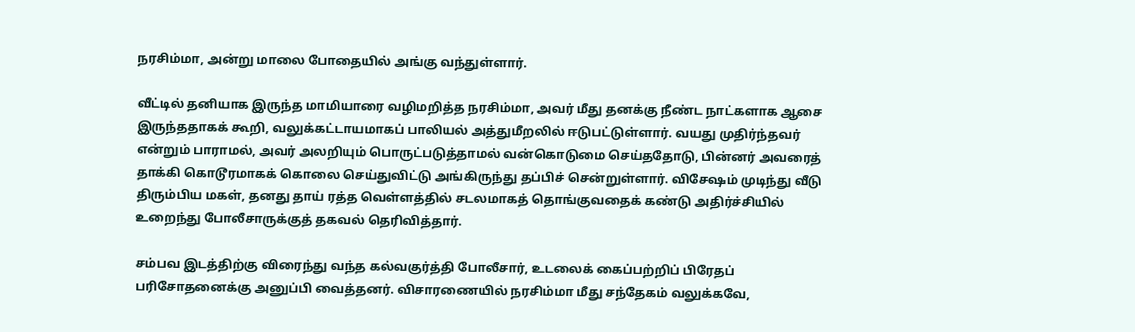நரசிம்மா, அன்று மாலை போதையில் அங்கு வந்துள்ளார்.

வீட்டில் தனியாக இருந்த மாமியாரை வழிமறித்த நரசிம்மா, அவர் மீது தனக்கு நீண்ட நாட்களாக ஆசை இருந்ததாகக் கூறி, வலுக்கட்டாயமாகப் பாலியல் அத்துமீறலில் ஈடுபட்டுள்ளார். வயது முதிர்ந்தவர் என்றும் பாராமல், அவர் அலறியும் பொருட்படுத்தாமல் வன்கொடுமை செய்ததோடு, பின்னர் அவரைத் தாக்கி கொடூரமாகக் கொலை செய்துவிட்டு அங்கிருந்து தப்பிச் சென்றுள்ளார். விசேஷம் முடிந்து வீடு திரும்பிய மகள், தனது தாய் ரத்த வெள்ளத்தில் சடலமாகத் தொங்குவதைக் கண்டு அதிர்ச்சியில் உறைந்து போலீசாருக்குத் தகவல் தெரிவித்தார்.

சம்பவ இடத்திற்கு விரைந்து வந்த கல்வகுர்த்தி போலீசார், உடலைக் கைப்பற்றிப் பிரேதப் பரிசோதனைக்கு அனுப்பி வைத்தனர். விசாரணையில் நரசிம்மா மீது சந்தேகம் வலுக்கவே,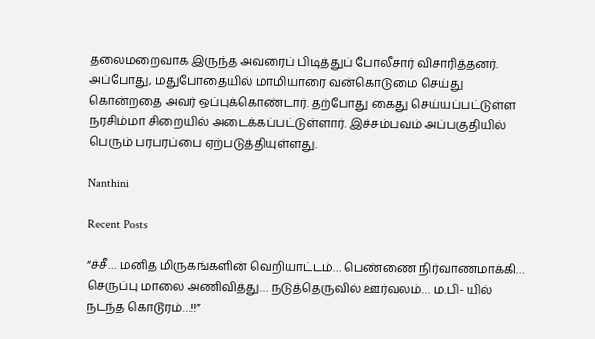தலைமறைவாக இருந்த அவரைப் பிடித்துப் போலீசார் விசாரித்தனர். அப்போது, மதுபோதையில் மாமியாரை வன்கொடுமை செய்து கொன்றதை அவர் ஒப்புக்கொண்டார். தற்போது கைது செய்யப்பட்டுள்ள நரசிம்மா சிறையில் அடைக்கப்பட்டுள்ளார். இச்சம்பவம் அப்பகுதியில் பெரும் பரபரப்பை ஏற்படுத்தியுள்ளது.

Nanthini

Recent Posts

“ச்சீ… மனித மிருகங்களின் வெறியாட்டம்… பெண்ணை நிர்வாணமாக்கி… செருப்பு மாலை அணிவித்து… நடுத்தெருவில் ஊர்வலம்… ம.பி- யில் நடந்த கொடூரம்…!!”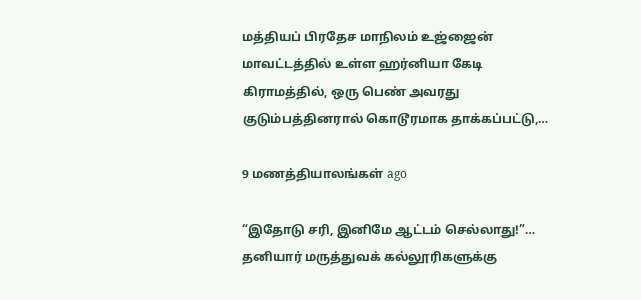மத்தியப் பிரதேச மாநிலம் உஜ்ஜைன் மாவட்டத்தில் உள்ள ஹர்னியா கேடி கிராமத்தில், ஒரு பெண் அவரது குடும்பத்தினரால் கொடூரமாக தாக்கப்பட்டு,…

9 மணத்தியாலங்கள் ago

“இதோடு சரி, இனிமே ஆட்டம் செல்லாது!”… தனியார் மருத்துவக் கல்லூரிகளுக்கு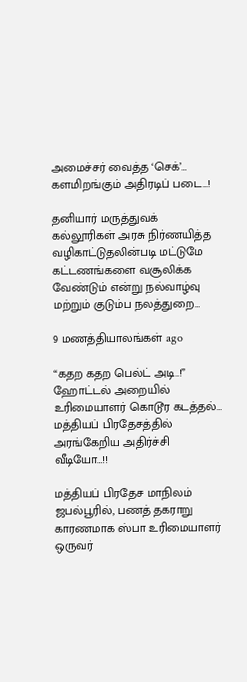அமைச்சர் வைத்த ‘செக்’… களமிறங்கும் அதிரடிப் படை…!

தனியார் மருத்துவக் கல்லூரிகள் அரசு நிர்ணயித்த வழிகாட்டுதலின்படி மட்டுமே கட்டணங்களை வசூலிக்க வேண்டும் என்று நல்வாழ்வு மற்றும் குடும்ப நலத்துறை…

9 மணத்தியாலங்கள் ago

“கதற கதற பெல்ட் அடி..!” ஹோட்டல் அறையில் உரிமையாளர் கொடூர கடத்தல்… மத்தியப் பிரதேசத்தில் அரங்கேறிய அதிர்ச்சி வீடியோ…!!

மத்தியப் பிரதேச மாநிலம் ஜபல்பூரில், பணத் தகராறு காரணமாக ஸ்பா உரிமையாளர் ஒருவர்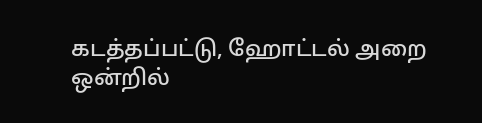கடத்தப்பட்டு, ஹோட்டல் அறை ஒன்றில்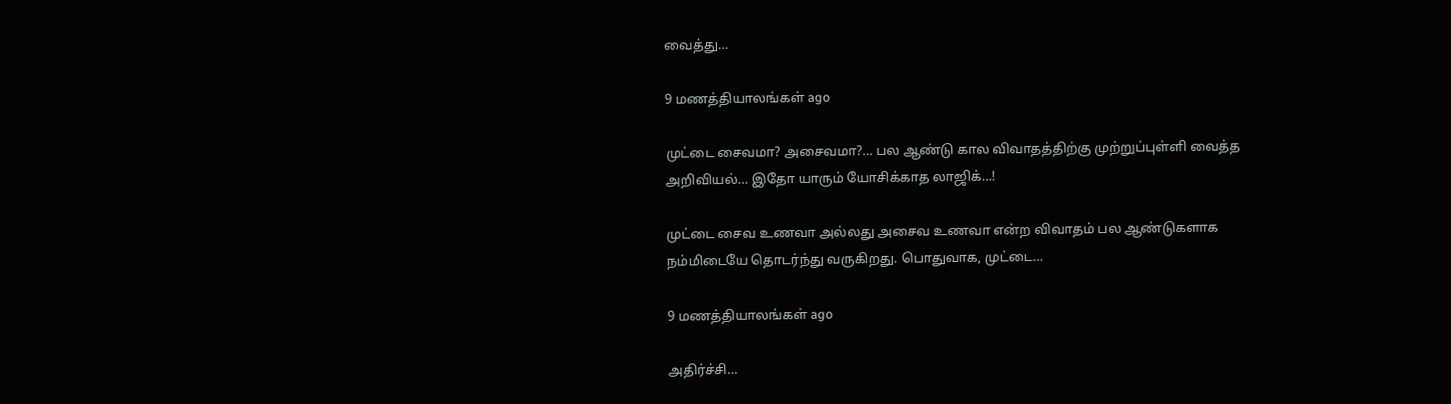வைத்து…

9 மணத்தியாலங்கள் ago

முட்டை சைவமா? அசைவமா?… பல ஆண்டு கால விவாதத்திற்கு முற்றுப்புள்ளி வைத்த அறிவியல்… இதோ யாரும் யோசிக்காத லாஜிக்…!

முட்டை சைவ உணவா அல்லது அசைவ உணவா என்ற விவாதம் பல ஆண்டுகளாக நம்மிடையே தொடர்ந்து வருகிறது. பொதுவாக, முட்டை…

9 மணத்தியாலங்கள் ago

அதிர்ச்சி…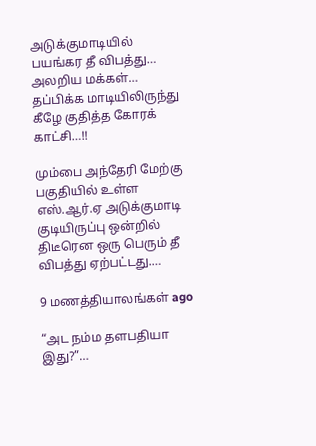அடுக்குமாடியில் பயங்கர தீ விபத்து… அலறிய மக்கள்… தப்பிக்க மாடியிலிருந்து கீழே குதித்த கோரக் காட்சி…!!

மும்பை அந்தேரி மேற்கு பகுதியில் உள்ள எஸ்.ஆர்.ஏ அடுக்குமாடி குடியிருப்பு ஒன்றில் திடீரென ஒரு பெரும் தீ விபத்து ஏற்பட்டது.…

9 மணத்தியாலங்கள் ago

“அட நம்ம தளபதியா இது?”…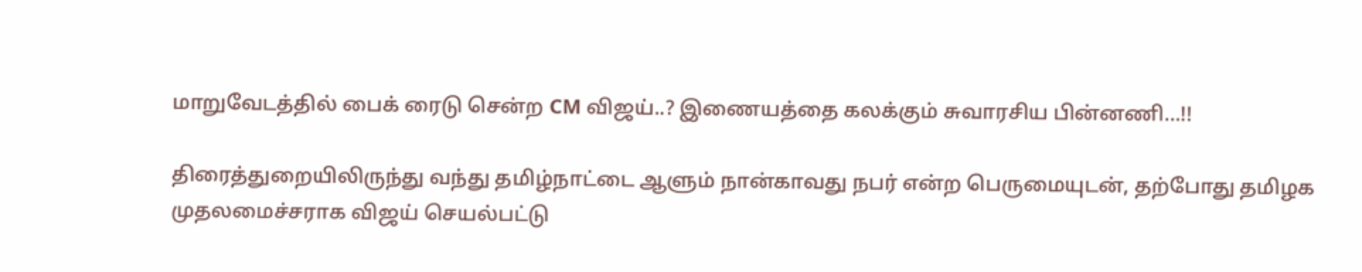மாறுவேடத்தில் பைக் ரைடு சென்ற CM விஜய்..? இணையத்தை கலக்கும் சுவாரசிய பின்னணி…!!

திரைத்துறையிலிருந்து வந்து தமிழ்நாட்டை ஆளும் நான்காவது நபர் என்ற பெருமையுடன், தற்போது தமிழக முதலமைச்சராக விஜய் செயல்பட்டு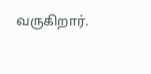வருகிறார்.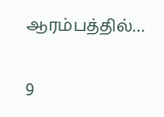ஆரம்பத்தில்…

9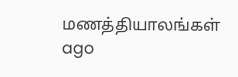மணத்தியாலங்கள் ago